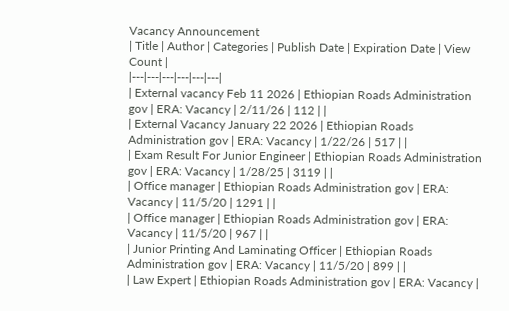Vacancy Announcement
| Title | Author | Categories | Publish Date | Expiration Date | View Count |
|---|---|---|---|---|---|
| External vacancy Feb 11 2026 | Ethiopian Roads Administration gov | ERA: Vacancy | 2/11/26 | 112 | |
| External Vacancy January 22 2026 | Ethiopian Roads Administration gov | ERA: Vacancy | 1/22/26 | 517 | |
| Exam Result For Junior Engineer | Ethiopian Roads Administration gov | ERA: Vacancy | 1/28/25 | 3119 | |
| Office manager | Ethiopian Roads Administration gov | ERA: Vacancy | 11/5/20 | 1291 | |
| Office manager | Ethiopian Roads Administration gov | ERA: Vacancy | 11/5/20 | 967 | |
| Junior Printing And Laminating Officer | Ethiopian Roads Administration gov | ERA: Vacancy | 11/5/20 | 899 | |
| Law Expert | Ethiopian Roads Administration gov | ERA: Vacancy |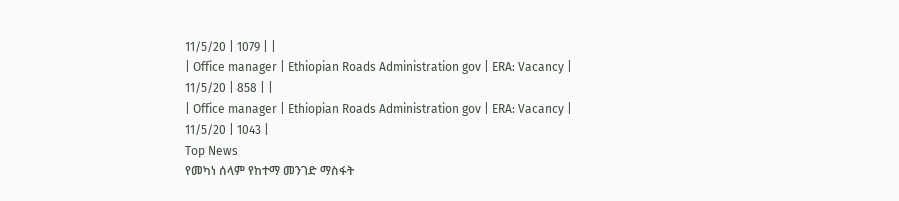11/5/20 | 1079 | |
| Office manager | Ethiopian Roads Administration gov | ERA: Vacancy | 11/5/20 | 858 | |
| Office manager | Ethiopian Roads Administration gov | ERA: Vacancy | 11/5/20 | 1043 |
Top News
የመካነ ሰላም የከተማ መንገድ ማስፋት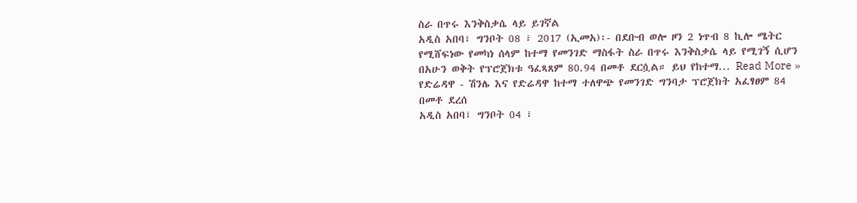ስራ በጥሩ እንቅስቃሴ ላይ ይገኛል
አዲስ አበባ፣ ግንቦት 08 ፣ 2017 (ኢመአ)፡- በደቡብ ወሎ ዞን 2 ነጥብ 8 ኪሎ ሜትር የሚሸፍነው የመካነ ሰላም ከተማ የመንገድ ማስፋት ስራ በጥሩ እንቅስቃሴ ላይ የሚገኝ ሲሆን በአሁን ወቅት የፕሮጀክቱ ዓፈጻጸም 80.94 በመቶ ደርሷል። ይህ የከተማ... Read More »
የድሬዳዋ - ሽንሌ እና የድሬዳዋ ከተማ ተለዋጭ የመንገድ ግንባታ ፕሮጀክት አፈፃፀም 84 በመቶ ደረሰ
አዲስ አበባ፣ ግንቦት 04 ፣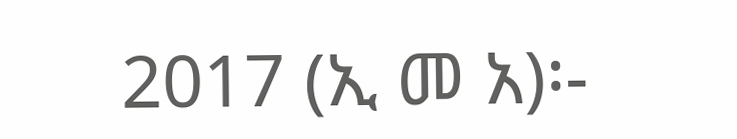2017 (ኢ መ አ)፡-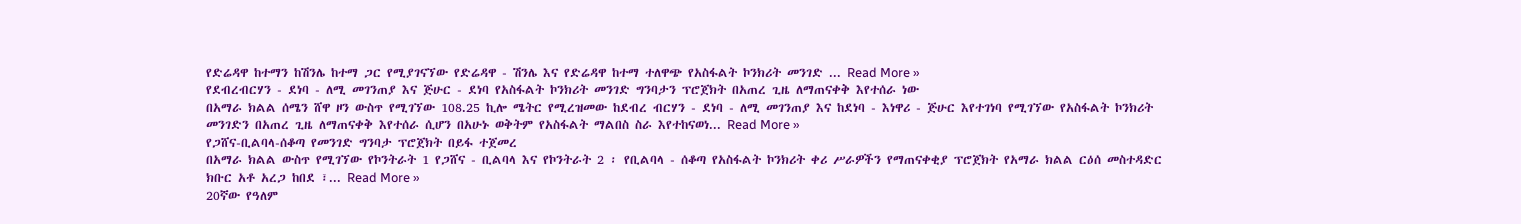የድሬዳዋ ከተማን ከሽንሌ ከተማ ጋር የሚያገናኘው የድሬዳዋ - ሽንሌ እና የድሬዳዋ ከተማ ተለዋጭ የአስፋልት ኮንክሪት መንገድ ... Read More »
የደብረብርሃን - ደነባ - ለሚ መገንጠያ እና ጅሁር - ደነባ የአስፋልት ኮንክሪት መንገድ ግንባታን ፕሮጀክት በአጠረ ጊዜ ለማጠናቀቅ እየተሰራ ነው
በአማራ ክልል ሰሜን ሸዋ ዞን ውስጥ የሚገኘው 108.25 ኪሎ ሜትር የሚረዝመው ከደብረ ብርሃን - ደነባ - ለሚ መገንጠያ እና ከደነባ - እነዋሪ - ጅሁር እየተገነባ የሚገኘው የአስፋልት ኮንክሪት መንገድን በአጠረ ጊዜ ለማጠናቀቅ እየተሰራ ሲሆን በአሁኑ ወቅትም የአስፋልት ማልበስ ስራ እየተከናወነ... Read More »
የጋሸና-ቢልባላ-ሰቆጣ የመንገድ ግንባታ ፕሮጀክት በይፋ ተጀመረ
በአማራ ክልል ውስጥ የሚገኘው የኮንትራት 1 የጋሸና - ቢልባላ እና የኮንትራት 2 ፡ የቢልባላ - ሰቆጣ የአስፋልት ኮንክሪት ቀሪ ሥራዎችን የማጠናቀቂያ ፕሮጀክት የአማራ ክልል ርዕሰ መስተዳድር ክቡር አቶ አረጋ ከበደ ፣... Read More »
20ኛው የዓለም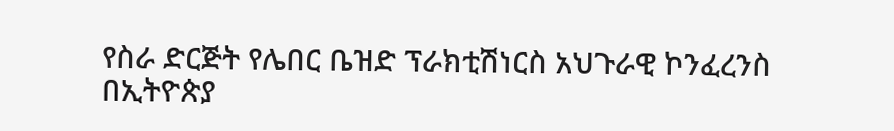የስራ ድርጅት የሌበር ቤዝድ ፕራክቲሽነርስ አህጉራዊ ኮንፈረንስ በኢትዮጵያ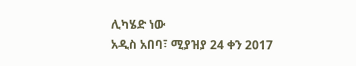ሊካሄድ ነው
አዲስ አበባ፣ ሚያዝያ 24 ቀን 2017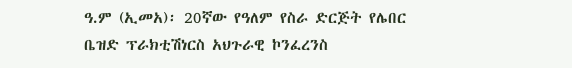ዓ.ም (ኢመአ)፡ 20ኛው የዓለም የስራ ድርጅት የሌበር ቤዝድ ፕራክቲሽነርስ አህጉራዊ ኮንፈረንስ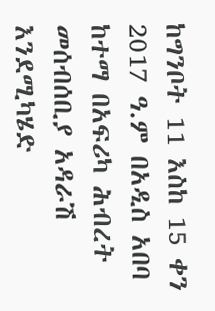ከግንቦት 11 እስከ 15 ቀን 2017 ዓ.ም በአዲስ አበባ ከተማ በአፍሪካ ሕብረት መሰብሰቢያ አዳራሽ እንደሚካሄድ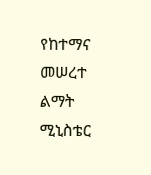የከተማና መሠረተ ልማት ሚኒስቴር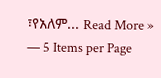፣የአለም... Read More »
— 5 Items per Page